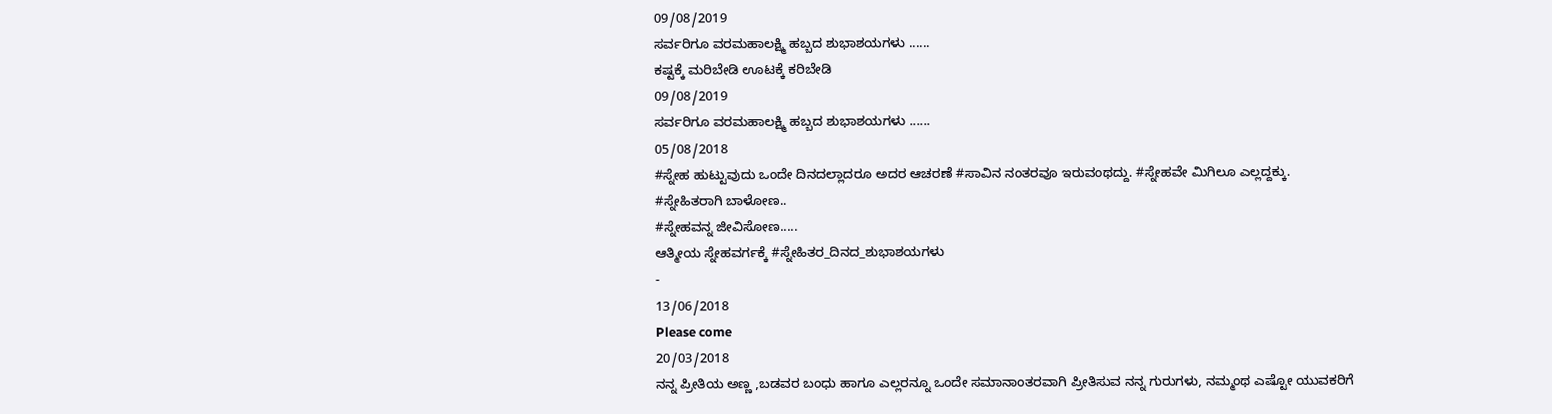09/08/2019
ಸರ್ವರಿಗೂ ವರಮಹಾಲಕ್ಷ್ಮಿ ಹಬ್ಬದ ಶುಭಾಶಯಗಳು ......
ಕಷ್ಟಕ್ಕೆ ಮರಿಬೇಡಿ ಊಟಕ್ಕೆ ಕರಿಬೇಡಿ
09/08/2019
ಸರ್ವರಿಗೂ ವರಮಹಾಲಕ್ಷ್ಮಿ ಹಬ್ಬದ ಶುಭಾಶಯಗಳು ......
05/08/2018
#ಸ್ನೇಹ ಹುಟ್ಟುವುದು ಒಂದೇ ದಿನದಲ್ಲಾದರೂ ಅದರ ಆಚರಣೆ #ಸಾವಿನ ನಂತರವೂ ಇರುವಂಥದ್ದು. #ಸ್ನೇಹವೇ ಮಿಗಿಲೂ ಎಲ್ಲದ್ದಕ್ಕು.
#ಸ್ನೇಹಿತರಾಗಿ ಬಾಳೋಣ..
#ಸ್ನೇಹವನ್ನ ಜೀವಿಸೋಣ.....
ಆತ್ಮೀಯ ಸ್ನೇಹವರ್ಗಕ್ಕೆ #ಸ್ನೇಹಿತರ_ದಿನದ_ಶುಭಾಶಯಗಳು
-
13/06/2018
Please come
20/03/2018
ನನ್ನ ಪ್ರೀತಿಯ ಅಣ್ಣ ,ಬಡವರ ಬಂಧು ಹಾಗೂ ಎಲ್ಲರನ್ನೂ ಒಂದೇ ಸಮಾನಾಂತರವಾಗಿ ಪ್ರೀತಿಸುವ ನನ್ನ ಗುರುಗಳು, ನಮ್ಮಂಥ ಎಷ್ಟೋ ಯುವಕರಿಗೆ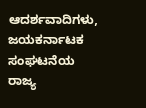ಆದರ್ಶವಾದಿಗಳು, ಜಯಕರ್ನಾಟಕ ಸಂಘಟನೆಯ ರಾಜ್ಯ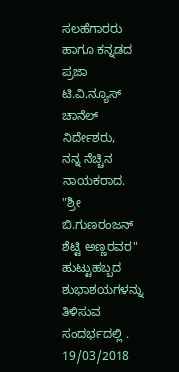ಸಲಹೆಗಾರರು ಹಾಗೂ ಕನ್ನಡದ ಪ್ರಜಾ ಟಿ.ವಿ.ನ್ಯೂಸ್ ಚಾನೆಲ್ ನಿರ್ದೇಶರು,
ನನ್ನ ನೆಚ್ಚಿನ ನಾಯಕರಾದ.
"ಶ್ರೀ ಬಿ.ಗುಣರಂಜನ್ ಶೆಟ್ಟಿ ಅಣ್ಣರವರ"
ಹುಟ್ಟುಹಬ್ಬದ ಶುಭಾಶಯಗಳನ್ನು ತಿಳಿಸುವ ಸಂದರ್ಭದಲ್ಲಿ .
19/03/2018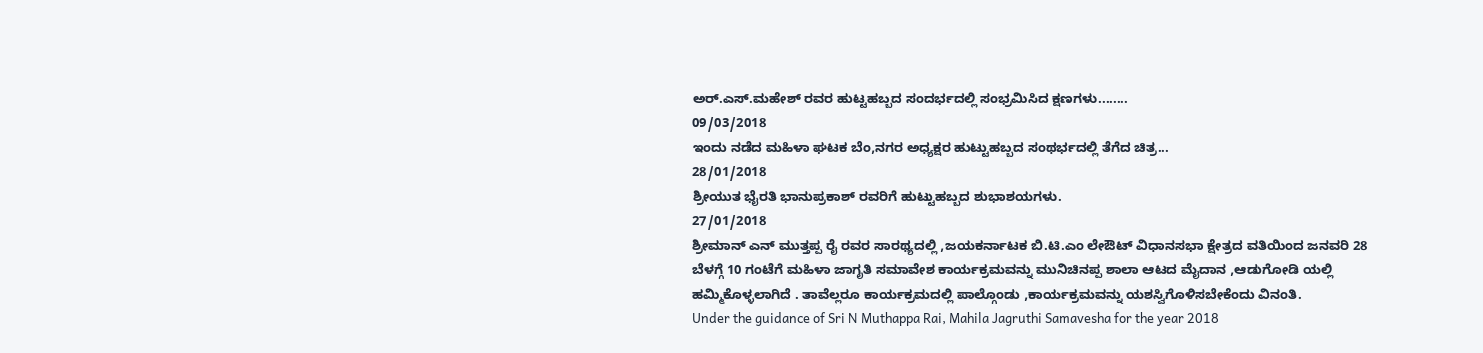ಅರ್.ಎಸ್.ಮಹೇಶ್ ರವರ ಹುಟ್ಟಹಬ್ಬದ ಸಂದರ್ಭದಲ್ಲಿ ಸಂಭ್ರಮಿಸಿದ ಕ್ಷಣಗಳು........
09/03/2018
ಇಂದು ನಡೆದ ಮಹಿಳಾ ಘಟಕ ಬೆಂ,ನಗರ ಅಧ್ಯಕ್ಷರ ಹುಟ್ಟುಹಬ್ಬದ ಸಂಥರ್ಭದಲ್ಲಿ ತೆಗೆದ ಚಿತ್ರ...
28/01/2018
ಶ್ರೀಯುತ ಭೈರತಿ ಭಾನುಪ್ರಕಾಶ್ ರವರಿಗೆ ಹುಟ್ಟುಹಬ್ಬದ ಶುಭಾಶಯಗಳು.
27/01/2018
ಶ್ರೀಮಾನ್ ಎನ್ ಮುತ್ತಪ್ಪ ರೈ ರವರ ಸಾರಥ್ಯದಲ್ಲಿ ,ಜಯಕರ್ನಾಟಕ ಬಿ.ಟಿ.ಎಂ ಲೇಔಟ್ ವಿಧಾನಸಭಾ ಕ್ಷೇತ್ರದ ವತಿಯಿಂದ ಜನವರಿ 28 ಬೆಳಗ್ಗೆ 10 ಗಂಟೆಗೆ ಮಹಿಳಾ ಜಾಗೃತಿ ಸಮಾವೇಶ ಕಾರ್ಯಕ್ರಮವನ್ನು ಮುನಿಚಿನಪ್ಪ ಶಾಲಾ ಆಟದ ಮೈದಾನ ,ಆಡುಗೋಡಿ ಯಲ್ಲಿ ಹಮ್ಮಿಕೊಳ್ಳಲಾಗಿದೆ . ತಾವೆಲ್ಲರೂ ಕಾರ್ಯಕ್ರಮದಲ್ಲಿ ಪಾಲ್ಗೊಂಡು ,ಕಾರ್ಯಕ್ರಮವನ್ನು ಯಶಸ್ವಿಗೊಳಿಸಬೇಕೆಂದು ವಿನಂತಿ.
Under the guidance of Sri N Muthappa Rai, Mahila Jagruthi Samavesha for the year 2018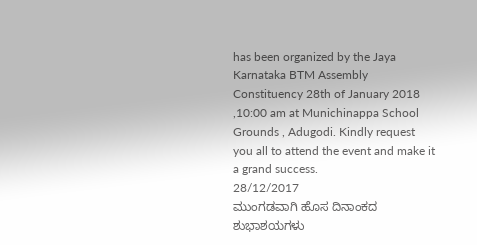has been organized by the Jaya Karnataka BTM Assembly Constituency 28th of January 2018 ,10:00 am at Munichinappa School Grounds , Adugodi. Kindly request you all to attend the event and make it a grand success.
28/12/2017
ಮುಂಗಡವಾಗಿ ಹೊಸ ದಿನಾಂಕದ ಶುಭಾಶಯಗಳು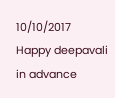10/10/2017
Happy deepavali in advance